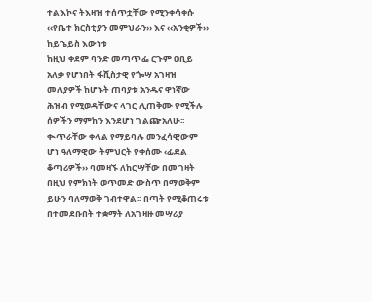ተልእኮና ትእዛዝ ተሰጥቷቸው የሚንቀሳቀሱ ‹‹የቤተ ክርስቲያን መምህራን›› እና ‹‹አንቂዎች››
ከይኄይስ እውነቱ
ከዚህ ቀደም ባንድ መጣጥፌ ርጉም ዐቢይ አለቃ የሆነበት ፋሺስታዊ የጐሣ አገዛዝ መለያዎች ከሆኑት ጠባያቱ አንዱና ዋነኛው ሕዝብ የሚወዳቸውና ላገር ሊጠቅሙ የሚችሉ ሰዎችን ማምከን እንደሆነ ገልጬአለሁ፡፡ ቊጥራቸው ቀላል የማይባሉ መንፈሳዊውም ሆነ ዓለማዊው ትምህርት የቀሰሙ ‹ፊደል ቆጣሪዎች›› ባመዛኙ ለከርሣቸው በመገዛት በዚህ የምክነት ወጥመድ ውስጥ በማወቅም ይሁን ባለማወቅ ገብተዋል፡፡ በጣት የሚቆጠሩቱ በተመደቡበት ተቋማት ለአገዛዙ መሣሪያ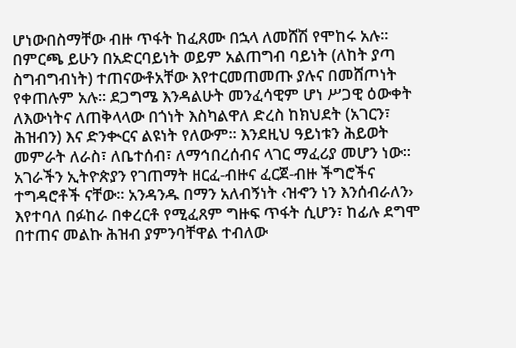ሆነውበስማቸው ብዙ ጥፋት ከፈጸሙ በኋላ ለመሸሽ የሞከሩ አሉ፡፡ በምርጫ ይሁን በአድርባይነት ወይም አልጠግብ ባይነት (ለከት ያጣ ስግብግብነት) ተጠናውቶአቸው እየተርመጠመጡ ያሉና በመሸጦነት የቀጠሉም አሉ፡፡ ደጋግሜ እንዳልሁት መንፈሳዊም ሆነ ሥጋዊ ዕውቀት ለእውነትና ለጠቅላላው በጎነት እስካልዋለ ድረስ ከክህደት (አገርን፣ ሕዝብን) እና ድንቊርና ልዩነት የለውም፡፡ እንደዚህ ዓይነቱን ሕይወት መምራት ለራስ፣ ለቤተሰብ፣ ለማኅበረሰብና ላገር ማፈሪያ መሆን ነው፡፡
አገራችን ኢትዮጵያን የገጠማት ዘርፈ-ብዙና ፈርጀ-ብዙ ችግሮችና ተግዳሮቶች ናቸው፡፡ አንዳንዱ በማን አለብኝነት ‹ዝኆን ነን እንሰብራለን› እየተባለ በፉከራ በቀረርቶ የሚፈጸም ግዙፍ ጥፋት ሲሆን፣ ከፊሉ ደግሞ በተጠና መልኩ ሕዝብ ያምንባቸዋል ተብለው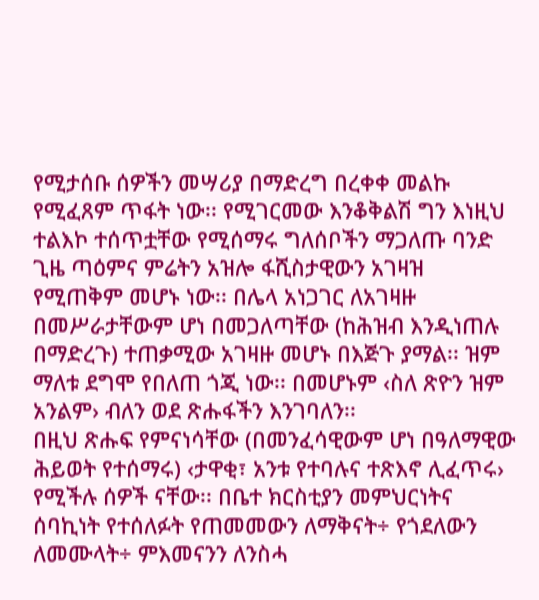የሚታሰቡ ሰዎችን መሣሪያ በማድረግ በረቀቀ መልኩ የሚፈጸም ጥፋት ነው፡፡ የሚገርመው እንቆቅልሽ ግን እነዚህ ተልእኮ ተሰጥቷቸው የሚሰማሩ ግለሰቦችን ማጋለጡ ባንድ ጊዜ ጣዕምና ምሬትን አዝሎ ፋሺስታዊውን አገዛዝ የሚጠቅም መሆኑ ነው፡፡ በሌላ አነጋገር ለአገዛዙ በመሥራታቸውም ሆነ በመጋለጣቸው (ከሕዝብ እንዲነጠሉ በማድረጉ) ተጠቃሚው አገዛዙ መሆኑ በእጅጉ ያማል፡፡ ዝም ማለቱ ደግሞ የበለጠ ጎጂ ነው፡፡ በመሆኑም ‹ስለ ጽዮን ዝም አንልም› ብለን ወደ ጽሑፋችን እንገባለን፡፡
በዚህ ጽሑፍ የምናነሳቸው (በመንፈሳዊውም ሆነ በዓለማዊው ሕይወት የተሰማሩ) ‹ታዋቂ፣ አንቱ የተባሉና ተጽእኖ ሊፈጥሩ› የሚችሉ ሰዎች ናቸው፡፡ በቤተ ክርስቲያን መምህርነትና ሰባኪነት የተሰለፉት የጠመመውን ለማቅናት÷ የጎደለውን ለመሙላት÷ ምእመናንን ለንስሓ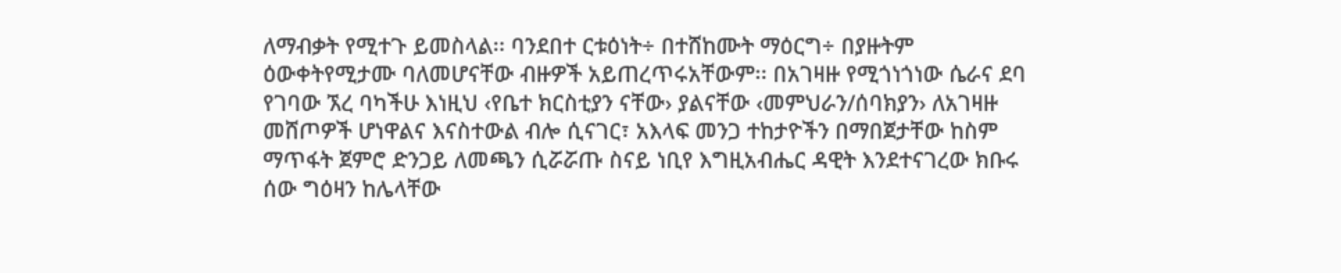ለማብቃት የሚተጉ ይመስላል፡፡ ባንደበተ ርቱዕነት÷ በተሸከሙት ማዕርግ÷ በያዙትም ዕውቀትየሚታሙ ባለመሆናቸው ብዙዎች አይጠረጥሩአቸውም፡፡ በአገዛዙ የሚጎነጎነው ሴራና ደባ የገባው ኧረ ባካችሁ እነዚህ ‹የቤተ ክርስቲያን ናቸው› ያልናቸው ‹መምህራን/ሰባክያን› ለአገዛዙ መሸጦዎች ሆነዋልና እናስተውል ብሎ ሲናገር፣ አእላፍ መንጋ ተከታዮችን በማበጀታቸው ከስም ማጥፋት ጀምሮ ድንጋይ ለመጫን ሲሯሯጡ ስናይ ነቢየ እግዚአብሔር ዳዊት እንደተናገረው ክቡሩ ሰው ግዕዛን ከሌላቸው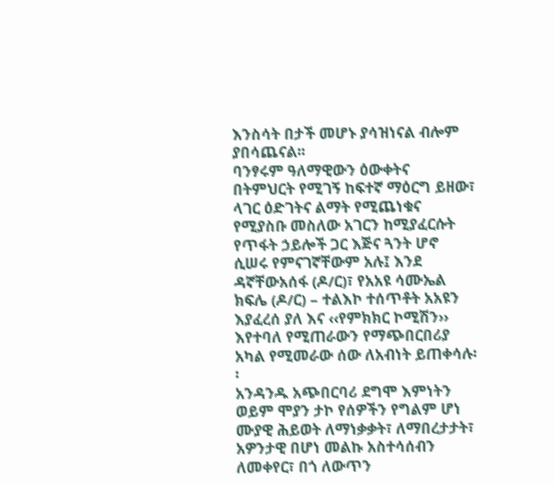እንስሳት በታች መሆኑ ያሳዝነናል ብሎም ያበሳጨናል፡፡
ባንፃሩም ዓለማዊውን ዕውቀትና በትምህርት የሚገኝ ከፍተኛ ማዕርግ ይዘው፣ ላገር ዕድገትና ልማት የሚጨነቁና የሚያስቡ መስለው አገርን ከሚያፈርሱት የጥፋት ኃይሎች ጋር እጅና ጓንት ሆኖ ሲሠሩ የምናገኛቸውም አሉ፤ እንደ ዳኛቸውአሰፋ (ዶ/ር)፣ የአአዩ ሳሙኤል ክፍሌ (ዶ/ር) – ተልእኮ ተሰጥቶት አአዩን እያፈረሰ ያለ እና ‹‹የምክክር ኮሚሽን›› እየተባለ የሚጠራውን የማጭበርበሪያ አካል የሚመራው ሰው ለአብነት ይጠቀሳሉ፡፡
አንዳንዱ አጭበርባሪ ደግሞ እምነትን ወይም ሞያን ታኮ የሰዎችን የግልም ሆነ ሙያዊ ሕይወት ለማነቃቃት፣ ለማበረታታት፣ አዎንታዊ በሆነ መልኩ አስተሳሰብን ለመቀየር፣ በጎ ለውጥን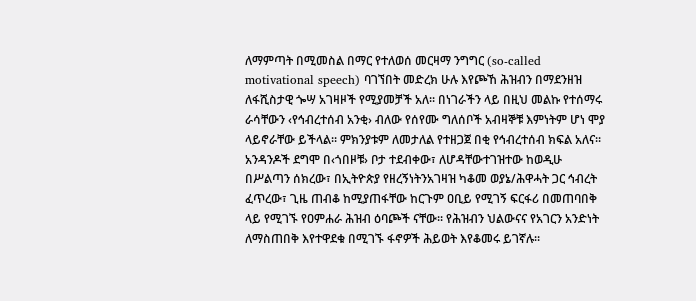ለማምጣት በሚመስል በማር የተለወሰ መርዛማ ንግግር (so-called motivational speech) ባገኘበት መድረክ ሁሉ እየጮኸ ሕዝብን በማደንዘዝ ለፋሺስታዊ ጐሣ አገዛዞች የሚያመቻች አለ፡፡ በነገራችን ላይ በዚህ መልኩ የተሰማሩ ራሳቸውን ‹የኅብረተሰብ አንቂ› ብለው የሰየሙ ግለሰቦች አብዛኞቹ እምነትም ሆነ ሞያ ላይኖራቸው ይችላል፡፡ ምክንያቱም ለመታለል የተዘጋጀ በቂ የኅብረተሰብ ክፍል አለና፡፡
አንዳንዶች ደግሞ በ‹ጎበዞቹ› ቦታ ተደብቀው፣ ለሆዳቸውተገዝተው ከወዲሁ በሥልጣን ሰክረው፣ በኢትዮጵያ የዘረኝነትንአገዛዝ ካቆመ ወያኔ/ሕዋሓት ጋር ኅብረት ፈጥረው፣ ጊዜ ጠብቆ ከሚያጠፋቸው ከርጉም ዐቢይ የሚገኝ ፍርፋሪ በመጠባበቅ ላይ የሚገኙ የዐምሐራ ሕዝብ ዕባጮች ናቸው፡፡ የሕዝብን ህልውናና የአገርን አንድነት ለማስጠበቅ እየተዋደቁ በሚገኙ ፋኖዎች ሕይወት እየቆመሩ ይገኛሉ፡፡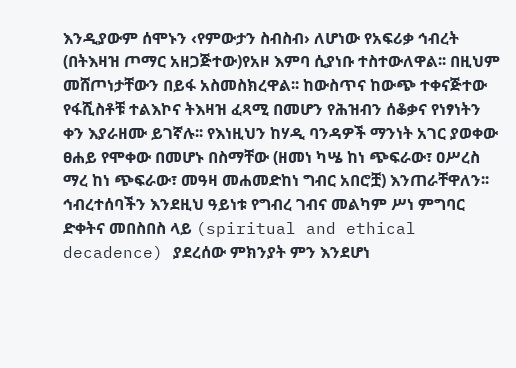እንዲያውም ሰሞኑን ‹የምውታን ስብስብ› ለሆነው የአፍሪቃ ኅብረት (በትእዛዝ ጦማር አዘጋጅተው)የአዞ እምባ ሲያነቡ ተስተውለዋል፡፡ በዚህም መሸጦነታቸውን በይፋ አስመስክረዋል፡፡ ከውስጥና ከውጭ ተቀናጅተው የፋሺስቶቹ ተልእኮና ትእዛዝ ፈጻሚ በመሆን የሕዝብን ሰቆቃና የነፃነትን ቀን እያራዘሙ ይገኛሉ፡፡ የእነዚህን ከሃዲ ባንዳዎች ማንነት አገር ያወቀው ፀሐይ የሞቀው በመሆኑ በስማቸው (ዘመነ ካሤ ከነ ጭፍራው፣ ዐሥረስ ማረ ከነ ጭፍራው፣ መዓዛ መሐመድከነ ግብር አበሮቿ) እንጠራቸዋለን፡፡
ኅብረተሰባችን እንደዚህ ዓይነቱ የግብረ ገብና መልካም ሥነ ምግባር ድቀትና መበስበስ ላይ (spiritual and ethical decadence) ያደረሰው ምክንያት ምን እንደሆነ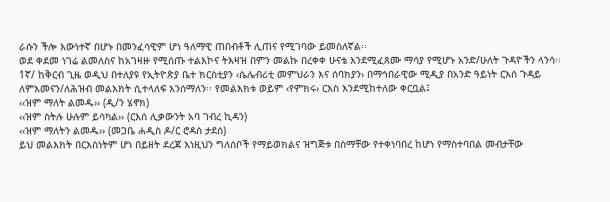ራሱን ችሎ እውነተኛ በሆኑ በመንፈሳዊም ሆነ ዓለማዊ ጠበብቶች ሊጠና የሚገባው ይመስለኛል፡፡
ወደ ቀደመ ነገሬ ልመለስና ከአገዛዙ የሚሰጡ ተልእኮና ትእዛዝ በምን መልኩ በረቀቀ ሁናቴ እንደሚፈጸሙ ማሳያ የሚሆኑ አንድ/ሁለት ጉዳዮችን ላንሳ፡፡
1ኛ/ ከቅርብ ጊዜ ወዲህ በተለያዩ የኢትዮጵያ ቤተ ክርስቲያን ‹ሴሌብሪቲ መምህራን እና ሰባክያን› በማኅበራዊው ሚዲያ በአንድ ዓይነት ርእሰ ጉዳይ ለምእመናን/ለሕዝብ መልእክት ሲተላለፍ እንሰማለን፡፡ የመልእክቱ ወይም ‹የምክሩ› ርእስ እንደሚከተለው ቀርቧል፤
‹‹ዝም ማለት ልመዱ›› (ዲ/ን ሄኖክ)
‹‹ዝም ስትሉ ሁሉም ይሳካል›› (ርእሰ ሊቃውንት አባ ገብረ ኪዳን)
‹‹ዝም ማለትን ልመዱ›› (መጋቤ ሐዲስ ዶ/ር ሮዳስ ታደሰ)
ይህ መልእክት በርእስነትም ሆነ በይዘት ደረጃ እነዚህን ግለሰቦች የማይወክልና ዝግጅቱ በስማቸው የተቀነባበረ ከሆነ የማስተባበል መብታቸው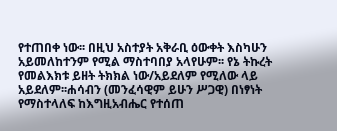የተጠበቀ ነው፡፡ በዚህ አስተያት አቅራቢ ዕውቀት እስካሁን አይመለከተንም የሚል ማስተባበያ አላየሁም፡፡ የኔ ትኩረት የመልእክቱ ይዘት ትክክል ነው/አይደለም የሚለው ላይ አይደለም፡፡ሐሳብን (መንፈሳዊም ይሁን ሥጋዊ) በነፃነት የማስተላለፍ ከእግዚአብሔር የተሰጠ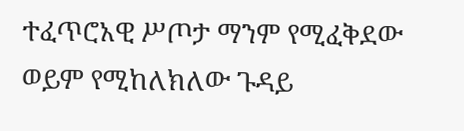ተፈጥሮአዊ ሥጦታ ማንም የሚፈቅደው ወይም የሚከለክለው ጉዳይ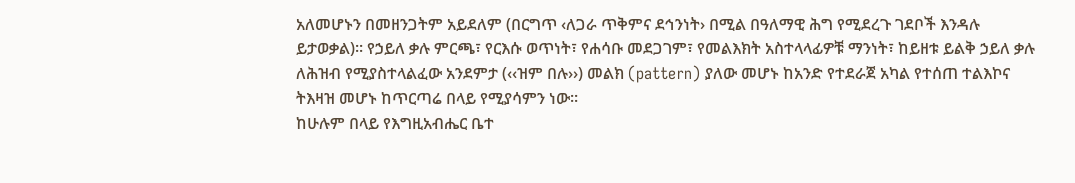አለመሆኑን በመዘንጋትም አይደለም (በርግጥ ‹ለጋራ ጥቅምና ደኅንነት› በሚል በዓለማዊ ሕግ የሚደረጉ ገደቦች እንዳሉ ይታወቃል)፡፡ የኃይለ ቃሉ ምርጫ፣ የርእሱ ወጥነት፣ የሐሳቡ መደጋገም፣ የመልእክት አስተላላፊዎቹ ማንነት፣ ከይዘቱ ይልቅ ኃይለ ቃሉ ለሕዝብ የሚያስተላልፈው አንደምታ (‹‹ዝም በሉ››) መልክ (pattern) ያለው መሆኑ ከአንድ የተደራጀ አካል የተሰጠ ተልእኮና ትእዛዝ መሆኑ ከጥርጣሬ በላይ የሚያሳምን ነው፡፡
ከሁሉም በላይ የእግዚአብሔር ቤተ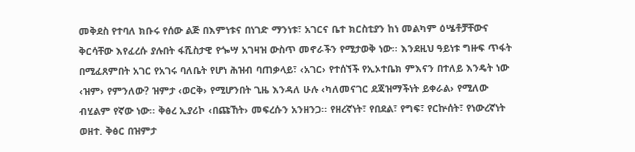መቅደስ የተባለ ክቡሩ የሰው ልጅ በእምነቱና በነገድ ማንነቱ፣ አገርና ቤተ ክርስቲያን ከነ መልካም ዕሤቶቻቸውና ቅርሳቸው እየፈረሱ ያሉበት ፋሺስታዊ የጐሣ አገዛዝ ውስጥ መኖራችን የሚታወቅ ነው፡፡ እንደዚህ ዓይነቱ ግዙፍ ጥፋት በሚፈጸምበት አገር የአገሩ ባለቤት የሆነ ሕዝብ ባጠቃላይ፣ ‹አገር› የተሰኘች የኢኦተቤክ ምእናን በተለይ እንዴት ነው ‹ዝም› የምንለው? ዝምታ ‹ወርቅ› የሚሆንበት ጊዜ እንዳለ ሁሉ ‹ካለመናገር ደጃዝማችነት ይቀራል› የሚለው ብሂልም የኛው ነው፡፡ ቅፅረ ኢያሪኮ ‹በጩኸት› መፍረሱን አንዘንጋ፡፡ የዘረኛነት፣ የበደል፣ የግፍ፣ የርኵሰት፣ የነውረኛነት ወዘተ. ቅፅር በዝምታ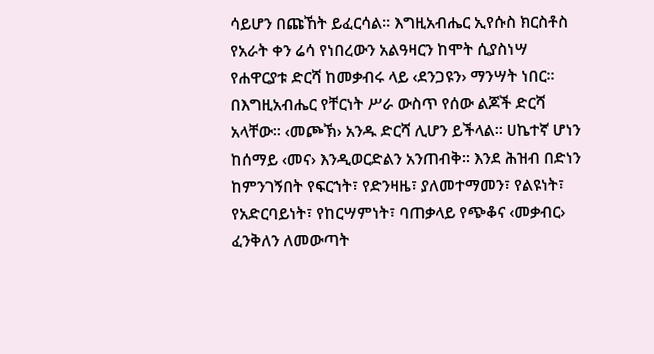ሳይሆን በጩኸት ይፈርሳል፡፡ እግዚአብሔር ኢየሱስ ክርስቶስ የአራት ቀን ሬሳ የነበረውን አልዓዛርን ከሞት ሲያስነሣ የሐዋርያቱ ድርሻ ከመቃብሩ ላይ ‹ደንጋዩን› ማንሣት ነበር፡፡ በእግዚአብሔር የቸርነት ሥራ ውስጥ የሰው ልጆች ድርሻ አላቸው፡፡ ‹መጮኽ› አንዱ ድርሻ ሊሆን ይችላል፡፡ ሀኬተኛ ሆነን ከሰማይ ‹መና› እንዲወርድልን አንጠብቅ፡፡ እንደ ሕዝብ በድነን ከምንገኝበት የፍርኀት፣ የድንዛዜ፣ ያለመተማመን፣ የልዩነት፣ የአድርባይነት፣ የከርሣምነት፣ ባጠቃላይ የጭቆና ‹መቃብር› ፈንቅለን ለመውጣት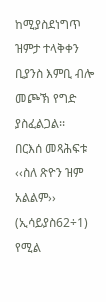ከሚያስደነግጥ ዝምታ ተላቅቀን ቢያንስ እምቢ ብሎ መጮኽ የግድ ያስፈልጋል፡፡
በርእሰ መጻሕፍቱ ‹‹ስለ ጽዮን ዝም አልልም›› (ኢሳይያስ62÷1) የሚል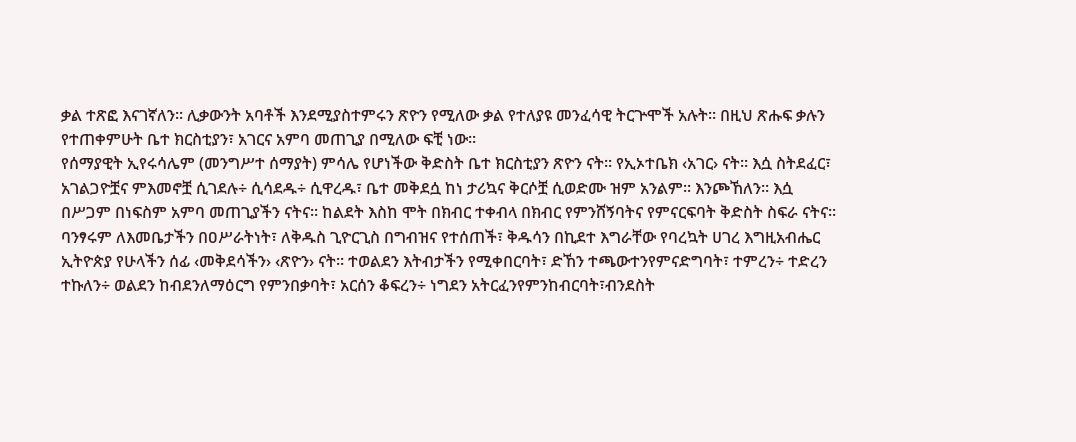ቃል ተጽፎ እናገኛለን፡፡ ሊቃውንት አባቶች እንደሚያስተምሩን ጽዮን የሚለው ቃል የተለያዩ መንፈሳዊ ትርጕሞች አሉት፡፡ በዚህ ጽሑፍ ቃሉን የተጠቀምሁት ቤተ ክርስቲያን፣ አገርና አምባ መጠጊያ በሚለው ፍቺ ነው፡፡
የሰማያዊት ኢየሩሳሌም (መንግሥተ ሰማያት) ምሳሌ የሆነችው ቅድስት ቤተ ክርስቲያን ጽዮን ናት፡፡ የኢኦተቤክ ‹አገር› ናት፡፡ እሷ ስትደፈር፣ አገልጋዮቿና ምእመኖቿ ሲገደሉ÷ ሲሳደዱ÷ ሲዋረዱ፣ ቤተ መቅደሷ ከነ ታሪኳና ቅርሶቿ ሲወድሙ ዝም አንልም፡፡ እንጮኸለን፡፡ እሷ በሥጋም በነፍስም አምባ መጠጊያችን ናትና፡፡ ከልደት እስከ ሞት በክብር ተቀብላ በክብር የምንሸኝባትና የምናርፍባት ቅድስት ስፍራ ናትና፡፡
ባንፃሩም ለእመቤታችን በዐሥራትነት፣ ለቅዱስ ጊዮርጊስ በግብዝና የተሰጠች፣ ቅዱሳን በኪደተ እግራቸው የባረኳት ሀገረ እግዚአብሔር ኢትዮጵያ የሁላችን ሰፊ ‹መቅደሳችን› ‹ጽዮን› ናት፡፡ ተወልደን እትብታችን የሚቀበርባት፣ ድኸን ተጫውተንየምናድግባት፣ ተምረን÷ ተድረን ተኩለን÷ ወልደን ከብደንለማዕርግ የምንበቃባት፣ አርሰን ቆፍረን÷ ነግደን አትርፈንየምንከብርባት፣ብንደስት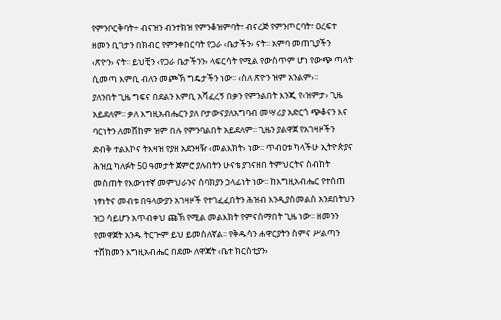የምንቦርቅባት÷ ብናዝን ብንተክዝ የምንቆዝምባት፣ ብናረጅ የምንጦርባት፣ ዐረፍተ ዘመን ቢገታን በክብር የምንቀበርባት የጋራ ‹ቤታችን› ናት፡፡ አምባ መጠጊያችን ‹ጽዮን› ናት፡፡ ይህቺን ‹የጋራ ቤታችንን› ላፍርሳት የሚል የውስጥም ሆነ የውጭ ጣላት ሲመጣ እምቢ ብለን መጮኽ ግዴታችን ነው፡፡ ‹ስለ ጽዮን ዝም አንልም›፡፡
ያለንበት ጊዜ ግፍና በደልን እምቢ አሻፈረኝ በቃን የምንልበት እንጂ የ‹ዝምታ› ጊዜ አይደለም፡፡ ቃለ እግዚአብሔርን ያለ ቦታውናያለአግባብ መሣሪያ አድርጎ ጭቆናን እና ባርነትን ለመሸከም ዝም በሉ የምንባልበት አይደለም፡፡ ጊዜን ያልዋጀ የአገዛዞችን ድብቅ ተልእኮና ትእዛዝ የያዘ አደንዛዥ ‹መልእክት› ነው፡፡ ጥብዐቱ ካላችሁ ኢትዮጵያና ሕዝቧ ካለፉት 50 ዓመታት ጀምሮ ያሉበትን ሁናቴ ያገናዘበ ትምህርትና ስብከት መስጠት የእውነተኛ መምህራንና ሰባክያን ኃላፊነት ነው፡፡ ከእግዚአብሔር የተሰጠ ነፃነትና መብቱ በዓላውያን አገዛዞች የተገፈፈበትን ሕዝብ እንዲያስመልስ አንደበትህን ዝጋ ሳይሆን አጥብቀህ ጩኽ የሚል መልእክት የምናሰማበት ጊዜ ነው፡፡ ዘመንን የመዋጀት አንዱ ትርጕም ይህ ይመስለኛል፡፡ የቅዱሳን ሐዋርያትን ስምና ሥልጣን ተሸክመን እግዚአብሔር በደሙ ለዋጃት ‹ቤተ ክርስቲያን›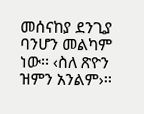መሰናከያ ደንጊያ ባንሆን መልካም ነው፡፡ ‹ስለ ጽዮን ዝምን አንልም›፡፡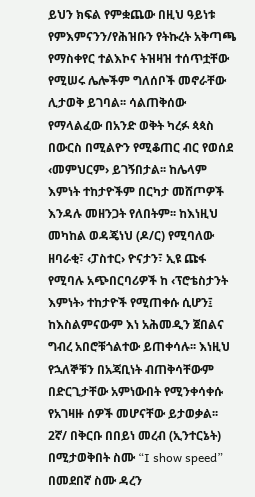ይህን ክፍል የምቋጨው በዚህ ዓይነቱ የምእምናንን/የሕዝቡን የትኩረት አቅጣጫ የማስቀየር ተልእኮና ትዝዛዝ ተሰጥቷቸው የሚሠሩ ሌሎችም ግለሰቦች መኖራቸው ሊታወቅ ይገባል፡፡ ሳልጠቅሰው የማላልፈው በአንድ ወቅት ካረፉ ጳጳስ በውርስ በሚልዮን የሚቆጠር ብር የወሰደ ‹መምህርም› ይገኝበታል፡፡ ከሌላም እምነት ተከታዮችም በርካታ መሸጦዎች እንዳሉ መዘንጋት የለበትም፡፡ ከእነዚህ መካከል ወዳጄነህ (ዶ/ር) የሚባለው ዘባራቂ፣ ‹ፓስተር› ዮናታን፣ ኢዩ ጩፋ የሚባሉ አጭበርባሪዎች ከ ‹ፕሮቴስታንት እምነት› ተከታዮች የሚጠቀሱ ሲሆን፤ ከእስልምናውም እነ አሕመዲን ጀበልና ግብረ አበሮቹጎልተው ይጠቀሳሉ፡፡ እነዚህ የኋለኞቹን በአጃቢነት ብጠቅሳቸውም በድርጊታቸው አምነውበት የሚንቀሳቀሱ የአገዛዙ ሰዎች መሆናቸው ይታወቃል፡፡
2ኛ/ በቅርቡ በበይነ መረብ (ኢንተርኔት) በሚታወቅበት ስሙ “I show speed” በመደበኛ ስሙ ዳረን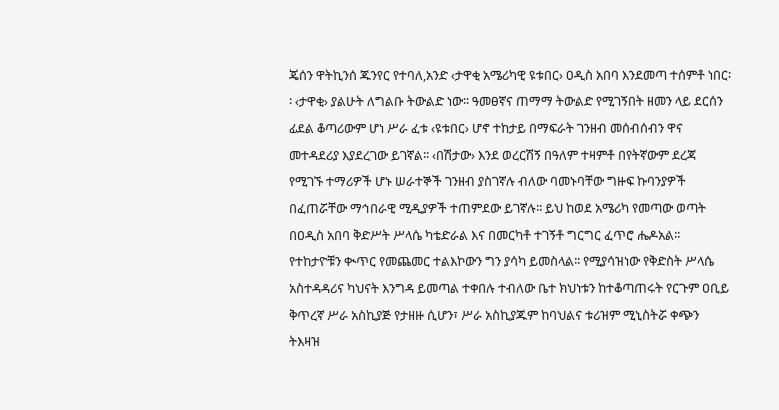ጄሰን ዋትኪንሰ ጁንየር የተባለ,አንድ ‹ታዋቂ አሜሪካዊ ዩቱበር› ዐዲስ አበባ እንደመጣ ተሰምቶ ነበር፡፡ ‹ታዋቂ› ያልሁት ለግልቡ ትውልድ ነው፡፡ ዓመፀኛና ጠማማ ትውልድ የሚገኝበት ዘመን ላይ ደርሰን ፊደል ቆጣሪውም ሆነ ሥራ ፈቱ ‹ዩቱበር› ሆኖ ተከታይ በማፍራት ገንዘብ መሰብሰብን ዋና መተዳደሪያ እያደረገው ይገኛል፡፡ ‹በሽታው› እንደ ወረርሽኝ በዓለም ተዛምቶ በየትኛውም ደረጃ የሚገኙ ተማሪዎች ሆኑ ሠራተኞች ገንዘብ ያስገኛሉ ብለው ባመኑባቸው ግዙፍ ኩባንያዎች በፈጠሯቸው ማኅበራዊ ሚዲያዎች ተጠምደው ይገኛሉ፡፡ ይህ ከወደ አሜሪካ የመጣው ወጣት በዐዲስ አበባ ቅድሥት ሥላሴ ካቴድራል እና በመርካቶ ተገኝቶ ግርግር ፈጥሮ ሔዶአል፡፡ የተከታዮቹን ቊጥር የመጨመር ተልእኮውን ግን ያሳካ ይመስላል፡፡ የሚያሳዝነው የቅድስት ሥላሴ አስተዳዳሪና ካህናት እንግዳ ይመጣል ተቀበሉ ተብለው ቤተ ክህነቱን ከተቆጣጠሩት የርጉም ዐቢይ ቅጥረኛ ሥራ አስኪያጅ የታዘዙ ሲሆን፣ ሥራ አስኪያጁም ከባህልና ቱሪዝም ሚኒስትሯ ቀጭን ትእዛዝ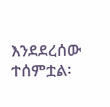እንደደረሰው ተሰምቷል፡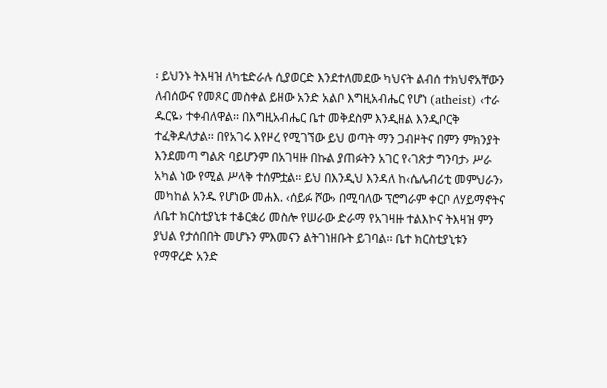፡ ይህንኑ ትእዛዝ ለካቴድራሉ ሲያወርድ እንደተለመደው ካህናት ልብሰ ተክህኖአቸውን ለብሰውና የመጾር መስቀል ይዘው አንድ አልቦ እግዚአብሔር የሆነ (atheist) ‹ተራ ዱርዬ› ተቀብለዋል፡፡ በእግዚአብሔር ቤተ መቅደስም እንዲዘል እንዲቦርቅ ተፈቅዶለታል፡፡ በየአገሩ እየዞረ የሚገኘው ይህ ወጣት ማን ጋብዞትና በምን ምክንያት እንደመጣ ግልጽ ባይሆንም በአገዛዙ በኩል ያጠፉትን አገር የ‹ገጽታ ግንባታ› ሥራ አካል ነው የሚል ሥላቅ ተሰምቷል፡፡ ይህ በእንዲህ እንዳለ ከ‹ሴሌብሪቲ መምህራን› መካከል አንዱ የሆነው መሐእ. ‹ሰይፉ ሾው› በሚባለው ፕሮግራም ቀርቦ ለሃይማኖትና ለቤተ ክርስቲያኒቱ ተቆርቋሪ መስሎ የሠራው ድራማ የአገዛዙ ተልእኮና ትእዛዝ ምን ያህል የታሰበበት መሆኑን ምእመናን ልትገነዘቡት ይገባል፡፡ ቤተ ክርስቲያኒቱን የማዋረድ አንድ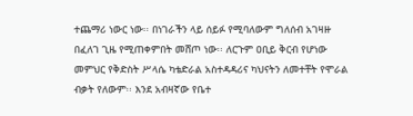ተጨማሪ ነውር ነው፡፡ በነገራችን ላይ ሰይፉ የሚባለውም ግለሰብ አገዛዙ በፈለገ ጊዜ የሚጠቀምበት መሸጦ ነው፡፡ ለርጉም ዐቢይ ቅርብ የሆነው መምህር የቅድስት ሥላሴ ካቴድራል አስተዳዳሪና ካህናትን ለመተቸት የሞራል ብቃት የለውም፡፡ እንደ አብዛኛው የቤተ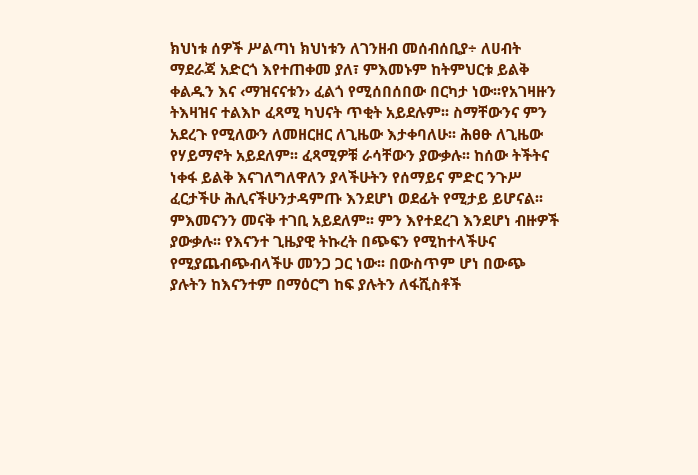ክህነቱ ሰዎች ሥልጣነ ክህነቱን ለገንዘብ መሰብሰቢያ÷ ለሀብት ማደራጃ አድርጎ እየተጠቀመ ያለ፣ ምእመኑም ከትምህርቱ ይልቅ ቀልዱን እና ‹ማዝናናቱን› ፈልጎ የሚሰበሰበው በርካታ ነው፡፡የአገዛዙን ትእዛዝና ተልእኮ ፈጻሚ ካህናት ጥቂት አይደሉም፡፡ ስማቸውንና ምን አደረጉ የሚለውን ለመዘርዘር ለጊዜው እታቀባለሁ፡፡ ሕፀፁ ለጊዜው የሃይማኖት አይደለም፡፡ ፈጻሚዎቹ ራሳቸውን ያውቃሉ፡፡ ከሰው ትችትና ነቀፋ ይልቅ እናገለግለዋለን ያላችሁትን የሰማይና ምድር ንጉሥ ፈርታችሁ ሕሊናችሁንታዳምጡ እንደሆነ ወደፊት የሚታይ ይሆናል፡፡ ምእመናንን መናቅ ተገቢ አይደለም፡፡ ምን እየተደረገ እንደሆነ ብዙዎች ያውቃሉ፡፡ የእናንተ ጊዜያዊ ትኩረት በጭፍን የሚከተላችሁና የሚያጨብጭብላችሁ መንጋ ጋር ነው፡፡ በውስጥም ሆነ በውጭ ያሉትን ከእናንተም በማዕርግ ከፍ ያሉትን ለፋሺስቶች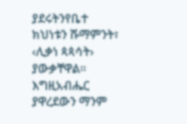ያደሩትንየቤተ ክህነቱን ሹማምንት፣ ‹ሊቃነ ጳጳሳት› ያውቃቸዋል፡፡ እግዚአብሔር ያዋረደውን ማንም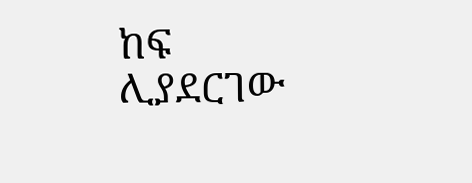ከፍ ሊያደርገው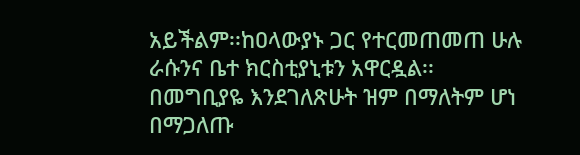አይችልም፡፡ከዐላውያኑ ጋር የተርመጠመጠ ሁሉ ራሱንና ቤተ ክርስቲያኒቱን አዋርዷል፡፡
በመግቢያዬ እንደገለጽሁት ዝም በማለትም ሆነ በማጋለጡ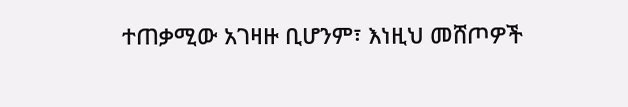ተጠቃሚው አገዛዙ ቢሆንም፣ እነዚህ መሸጦዎች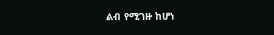ልብ የሚገዙ ከሆነ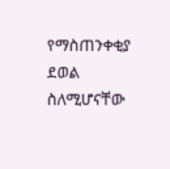የማስጠንቀቂያ ደወል ስለሚሆናቸው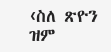‹ስለ ጽዮን ዝም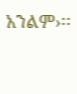አንልም›፡፡